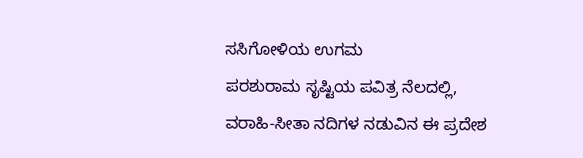ಸಸಿಗೋಳಿಯ ಉಗಮ
ಪರಶುರಾಮ ಸೃಷ್ಟಿಯ ಪವಿತ್ರ ನೆಲದಲ್ಲಿ, ವರಾಹಿ-ಸೀತಾ ನದಿಗಳ ನಡುವಿನ ಈ ಪ್ರದೇಶ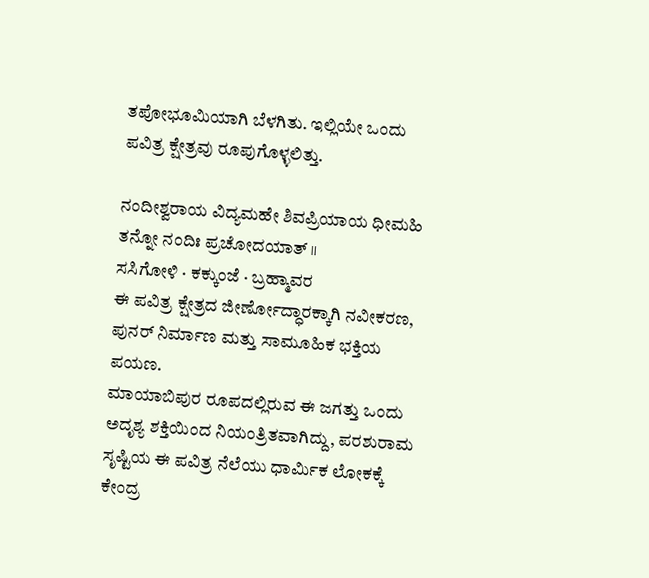ತಪೋಭೂಮಿಯಾಗಿ ಬೆಳಗಿತು. ಇಲ್ಲಿಯೇ ಒಂದು ಪವಿತ್ರ ಕ್ಷೇತ್ರವು ರೂಪುಗೊಳ್ಳಲಿತ್ತು.

ನಂದೀಶ್ವರಾಯ ವಿದ್ಯಮಹೇ ಶಿವಪ್ರಿಯಾಯ ಧೀಮಹಿ ತನ್ನೋ ನಂದಿಃ ಪ್ರಚೋದಯಾತ್ ॥
ಸಸಿಗೋಳಿ · ಕಕ್ಕುಂಜೆ · ಬ್ರಹ್ಮಾವರ
ಈ ಪವಿತ್ರ ಕ್ಷೇತ್ರದ ಜೀರ್ಣೋದ್ಧಾರಕ್ಕಾಗಿ ನವೀಕರಣ, ಪುನರ್ ನಿರ್ಮಾಣ ಮತ್ತು ಸಾಮೂಹಿಕ ಭಕ್ತಿಯ ಪಯಣ.
ಮಾಯಾಬಿಪುರ ರೂಪದಲ್ಲಿರುವ ಈ ಜಗತ್ತು ಒಂದು ಅದೃಶ್ಯ ಶಕ್ತಿಯಿಂದ ನಿಯಂತ್ರಿತವಾಗಿದ್ದು, ಪರಶುರಾಮ ಸೃಷ್ಟಿಯ ಈ ಪವಿತ್ರ ನೆಲೆಯು ಧಾರ್ಮಿಕ ಲೋಕಕ್ಕೆ ಕೇಂದ್ರ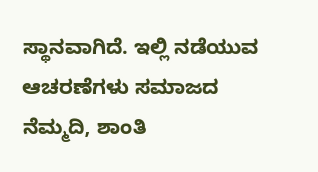ಸ್ಥಾನವಾಗಿದೆ. ಇಲ್ಲಿ ನಡೆಯುವ ಆಚರಣೆಗಳು ಸಮಾಜದ ನೆಮ್ಮದಿ, ಶಾಂತಿ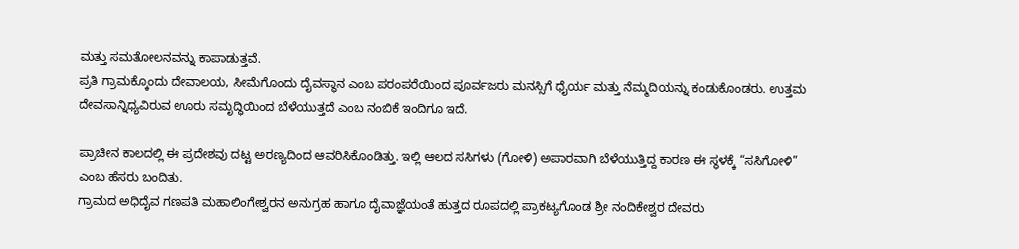ಮತ್ತು ಸಮತೋಲನವನ್ನು ಕಾಪಾಡುತ್ತವೆ.
ಪ್ರತಿ ಗ್ರಾಮಕ್ಕೊಂದು ದೇವಾಲಯ, ಸೀಮೆಗೊಂದು ದೈವಸ್ಥಾನ ಎಂಬ ಪರಂಪರೆಯಿಂದ ಪೂರ್ವಜರು ಮನಸ್ಸಿಗೆ ಧೈರ್ಯ ಮತ್ತು ನೆಮ್ಮದಿಯನ್ನು ಕಂಡುಕೊಂಡರು. ಉತ್ತಮ ದೇವಸಾನ್ನಿಧ್ಯವಿರುವ ಊರು ಸಮೃದ್ಧಿಯಿಂದ ಬೆಳೆಯುತ್ತದೆ ಎಂಬ ನಂಬಿಕೆ ಇಂದಿಗೂ ಇದೆ.

ಪ್ರಾಚೀನ ಕಾಲದಲ್ಲಿ ಈ ಪ್ರದೇಶವು ದಟ್ಟ ಅರಣ್ಯದಿಂದ ಆವರಿಸಿಕೊಂಡಿತ್ತು. ಇಲ್ಲಿ ಆಲದ ಸಸಿಗಳು (ಗೋಳಿ) ಅಪಾರವಾಗಿ ಬೆಳೆಯುತ್ತಿದ್ದ ಕಾರಣ ಈ ಸ್ಥಳಕ್ಕೆ “ಸಸಿಗೋಳಿ” ಎಂಬ ಹೆಸರು ಬಂದಿತು.
ಗ್ರಾಮದ ಅಧಿದೈವ ಗಣಪತಿ ಮಹಾಲಿಂಗೇಶ್ವರನ ಅನುಗ್ರಹ ಹಾಗೂ ದೈವಾಜ್ಞೆಯಂತೆ ಹುತ್ತದ ರೂಪದಲ್ಲಿ ಪ್ರಾಕಟ್ಯಗೊಂಡ ಶ್ರೀ ನಂದಿಕೇಶ್ವರ ದೇವರು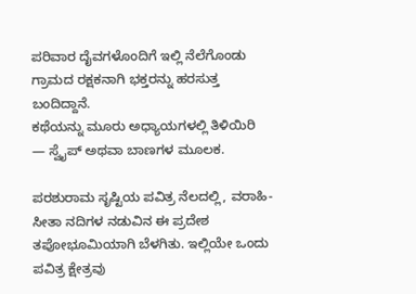ಪರಿವಾರ ದೈವಗಳೊಂದಿಗೆ ಇಲ್ಲಿ ನೆಲೆಗೊಂಡು ಗ್ರಾಮದ ರಕ್ಷಕನಾಗಿ ಭಕ್ತರನ್ನು ಹರಸುತ್ತ ಬಂದಿದ್ದಾನೆ.
ಕಥೆಯನ್ನು ಮೂರು ಅಧ್ಯಾಯಗಳಲ್ಲಿ ತಿಳಿಯಿರಿ — ಸ್ವೈಪ್ ಅಥವಾ ಬಾಣಗಳ ಮೂಲಕ.

ಪರಶುರಾಮ ಸೃಷ್ಟಿಯ ಪವಿತ್ರ ನೆಲದಲ್ಲಿ, ವರಾಹಿ-ಸೀತಾ ನದಿಗಳ ನಡುವಿನ ಈ ಪ್ರದೇಶ ತಪೋಭೂಮಿಯಾಗಿ ಬೆಳಗಿತು. ಇಲ್ಲಿಯೇ ಒಂದು ಪವಿತ್ರ ಕ್ಷೇತ್ರವು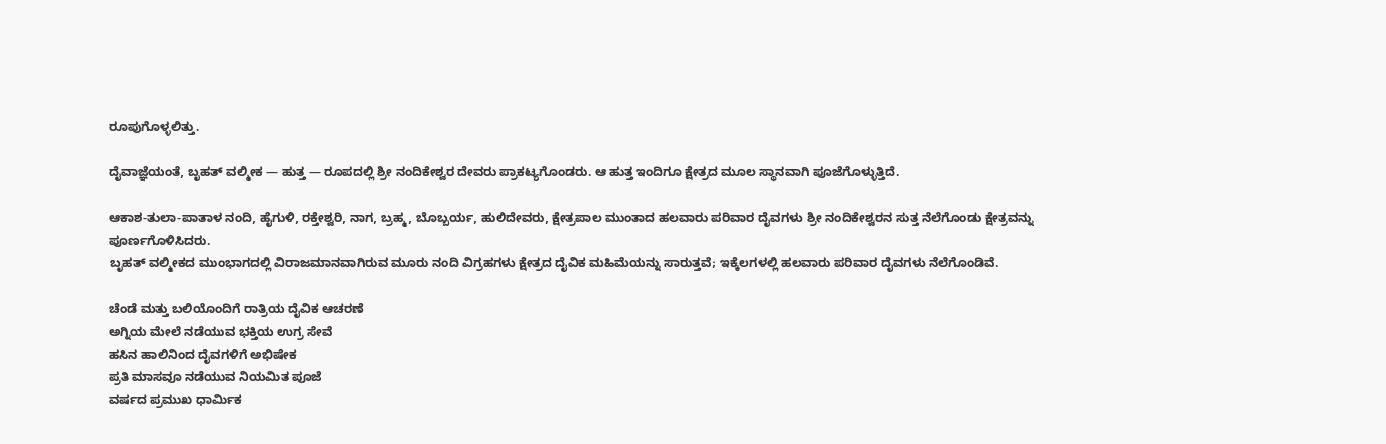ರೂಪುಗೊಳ್ಳಲಿತ್ತು.

ದೈವಾಜ್ಞೆಯಂತೆ, ಬೃಹತ್ ವಲ್ಮೀಕ — ಹುತ್ತ — ರೂಪದಲ್ಲಿ ಶ್ರೀ ನಂದಿಕೇಶ್ವರ ದೇವರು ಪ್ರಾಕಟ್ಯಗೊಂಡರು. ಆ ಹುತ್ತ ಇಂದಿಗೂ ಕ್ಷೇತ್ರದ ಮೂಲ ಸ್ಥಾನವಾಗಿ ಪೂಜೆಗೊಳ್ಳುತ್ತಿದೆ.

ಆಕಾಶ-ತುಲಾ-ಪಾತಾಳ ನಂದಿ, ಹೈಗುಳಿ, ರಕ್ತೇಶ್ವರಿ, ನಾಗ, ಬ್ರಹ್ಮ, ಬೊಬ್ಬರ್ಯ, ಹುಲಿದೇವರು, ಕ್ಷೇತ್ರಪಾಲ ಮುಂತಾದ ಹಲವಾರು ಪರಿವಾರ ದೈವಗಳು ಶ್ರೀ ನಂದಿಕೇಶ್ವರನ ಸುತ್ತ ನೆಲೆಗೊಂಡು ಕ್ಷೇತ್ರವನ್ನು ಪೂರ್ಣಗೊಳಿಸಿದರು.
ಬೃಹತ್ ವಲ್ಮೀಕದ ಮುಂಭಾಗದಲ್ಲಿ ವಿರಾಜಮಾನವಾಗಿರುವ ಮೂರು ನಂದಿ ವಿಗ್ರಹಗಳು ಕ್ಷೇತ್ರದ ದೈವಿಕ ಮಹಿಮೆಯನ್ನು ಸಾರುತ್ತವೆ; ಇಕ್ಕೆಲಗಳಲ್ಲಿ ಹಲವಾರು ಪರಿವಾರ ದೈವಗಳು ನೆಲೆಗೊಂಡಿವೆ.

ಚೆಂಡೆ ಮತ್ತು ಬಲಿಯೊಂದಿಗೆ ರಾತ್ರಿಯ ದೈವಿಕ ಆಚರಣೆ
ಅಗ್ನಿಯ ಮೇಲೆ ನಡೆಯುವ ಭಕ್ತಿಯ ಉಗ್ರ ಸೇವೆ
ಹಸಿನ ಹಾಲಿನಿಂದ ದೈವಗಳಿಗೆ ಅಭಿಷೇಕ
ಪ್ರತಿ ಮಾಸವೂ ನಡೆಯುವ ನಿಯಮಿತ ಪೂಜೆ
ವರ್ಷದ ಪ್ರಮುಖ ಧಾರ್ಮಿಕ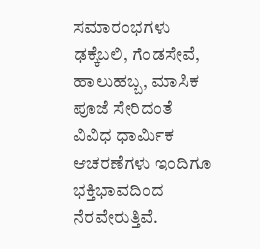ಸಮಾರಂಭಗಳು
ಢಕ್ಕೆಬಲಿ, ಗೆಂಡಸೇವೆ, ಹಾಲುಹಬ್ಬ, ಮಾಸಿಕ ಪೂಜೆ ಸೇರಿದಂತೆ ವಿವಿಧ ಧಾರ್ಮಿಕ ಆಚರಣೆಗಳು ಇಂದಿಗೂ ಭಕ್ತಿಭಾವದಿಂದ ನೆರವೇರುತ್ತಿವೆ.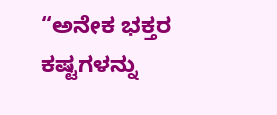“ಅನೇಕ ಭಕ್ತರ ಕಷ್ಟಗಳನ್ನು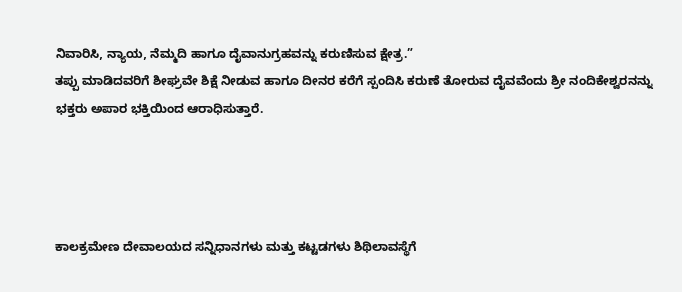ನಿವಾರಿಸಿ, ನ್ಯಾಯ, ನೆಮ್ಮದಿ ಹಾಗೂ ದೈವಾನುಗ್ರಹವನ್ನು ಕರುಣಿಸುವ ಕ್ಷೇತ್ರ.”
ತಪ್ಪು ಮಾಡಿದವರಿಗೆ ಶೀಘ್ರವೇ ಶಿಕ್ಷೆ ನೀಡುವ ಹಾಗೂ ದೀನರ ಕರೆಗೆ ಸ್ಪಂದಿಸಿ ಕರುಣೆ ತೋರುವ ದೈವವೆಂದು ಶ್ರೀ ನಂದಿಕೇಶ್ವರನನ್ನು ಭಕ್ತರು ಅಪಾರ ಭಕ್ತಿಯಿಂದ ಆರಾಧಿಸುತ್ತಾರೆ.




ಕಾಲಕ್ರಮೇಣ ದೇವಾಲಯದ ಸನ್ನಿಧಾನಗಳು ಮತ್ತು ಕಟ್ಟಡಗಳು ಶಿಥಿಲಾವಸ್ಥೆಗೆ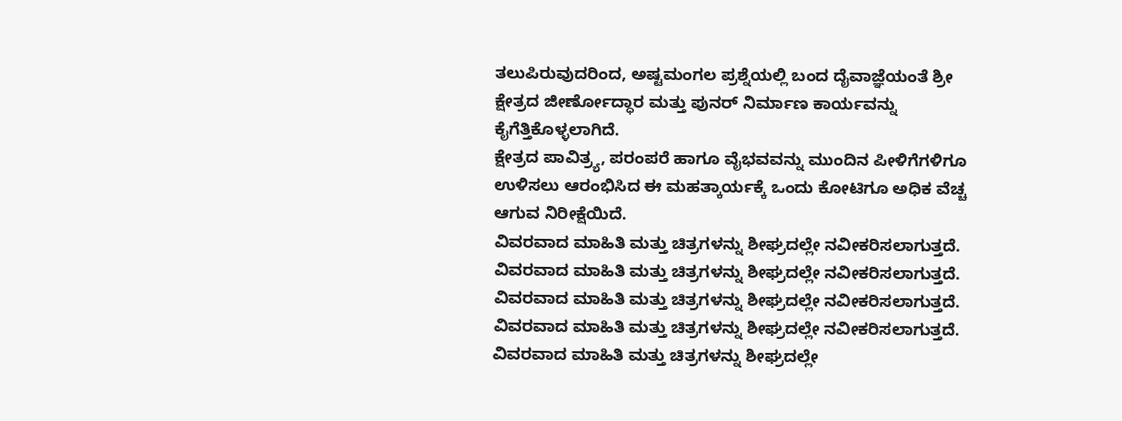ತಲುಪಿರುವುದರಿಂದ, ಅಷ್ಟಮಂಗಲ ಪ್ರಶ್ನೆಯಲ್ಲಿ ಬಂದ ದೈವಾಜ್ಞೆಯಂತೆ ಶ್ರೀ ಕ್ಷೇತ್ರದ ಜೀರ್ಣೋದ್ಧಾರ ಮತ್ತು ಪುನರ್ ನಿರ್ಮಾಣ ಕಾರ್ಯವನ್ನು ಕೈಗೆತ್ತಿಕೊಳ್ಳಲಾಗಿದೆ.
ಕ್ಷೇತ್ರದ ಪಾವಿತ್ರ್ಯ, ಪರಂಪರೆ ಹಾಗೂ ವೈಭವವನ್ನು ಮುಂದಿನ ಪೀಳಿಗೆಗಳಿಗೂ ಉಳಿಸಲು ಆರಂಭಿಸಿದ ಈ ಮಹತ್ಕಾರ್ಯಕ್ಕೆ ಒಂದು ಕೋಟಿಗೂ ಅಧಿಕ ವೆಚ್ಚ ಆಗುವ ನಿರೀಕ್ಷೆಯಿದೆ.
ವಿವರವಾದ ಮಾಹಿತಿ ಮತ್ತು ಚಿತ್ರಗಳನ್ನು ಶೀಘ್ರದಲ್ಲೇ ನವೀಕರಿಸಲಾಗುತ್ತದೆ.
ವಿವರವಾದ ಮಾಹಿತಿ ಮತ್ತು ಚಿತ್ರಗಳನ್ನು ಶೀಘ್ರದಲ್ಲೇ ನವೀಕರಿಸಲಾಗುತ್ತದೆ.
ವಿವರವಾದ ಮಾಹಿತಿ ಮತ್ತು ಚಿತ್ರಗಳನ್ನು ಶೀಘ್ರದಲ್ಲೇ ನವೀಕರಿಸಲಾಗುತ್ತದೆ.
ವಿವರವಾದ ಮಾಹಿತಿ ಮತ್ತು ಚಿತ್ರಗಳನ್ನು ಶೀಘ್ರದಲ್ಲೇ ನವೀಕರಿಸಲಾಗುತ್ತದೆ.
ವಿವರವಾದ ಮಾಹಿತಿ ಮತ್ತು ಚಿತ್ರಗಳನ್ನು ಶೀಘ್ರದಲ್ಲೇ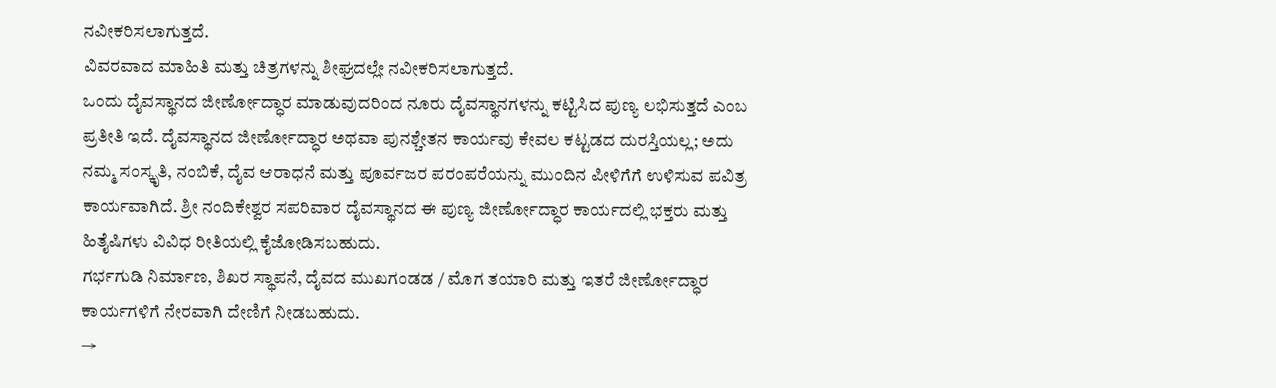ನವೀಕರಿಸಲಾಗುತ್ತದೆ.
ವಿವರವಾದ ಮಾಹಿತಿ ಮತ್ತು ಚಿತ್ರಗಳನ್ನು ಶೀಘ್ರದಲ್ಲೇ ನವೀಕರಿಸಲಾಗುತ್ತದೆ.
ಒಂದು ದೈವಸ್ಥಾನದ ಜೀರ್ಣೋದ್ಧಾರ ಮಾಡುವುದರಿಂದ ನೂರು ದೈವಸ್ಥಾನಗಳನ್ನು ಕಟ್ಟಿಸಿದ ಪುಣ್ಯ ಲಭಿಸುತ್ತದೆ ಎಂಬ ಪ್ರತೀತಿ ಇದೆ. ದೈವಸ್ಥಾನದ ಜೀರ್ಣೋದ್ಧಾರ ಅಥವಾ ಪುನಶ್ಚೇತನ ಕಾರ್ಯವು ಕೇವಲ ಕಟ್ಟಡದ ದುರಸ್ತಿಯಲ್ಲ; ಅದು ನಮ್ಮ ಸಂಸ್ಕೃತಿ, ನಂಬಿಕೆ, ದೈವ ಆರಾಧನೆ ಮತ್ತು ಪೂರ್ವಜರ ಪರಂಪರೆಯನ್ನು ಮುಂದಿನ ಪೀಳಿಗೆಗೆ ಉಳಿಸುವ ಪವಿತ್ರ ಕಾರ್ಯವಾಗಿದೆ. ಶ್ರೀ ನಂದಿಕೇಶ್ವರ ಸಪರಿವಾರ ದೈವಸ್ಥಾನದ ಈ ಪುಣ್ಯ ಜೀರ್ಣೋದ್ಧಾರ ಕಾರ್ಯದಲ್ಲಿ ಭಕ್ತರು ಮತ್ತು ಹಿತೈಷಿಗಳು ವಿವಿಧ ರೀತಿಯಲ್ಲಿ ಕೈಜೋಡಿಸಬಹುದು.
ಗರ್ಭಗುಡಿ ನಿರ್ಮಾಣ, ಶಿಖರ ಸ್ಥಾಪನೆ, ದೈವದ ಮುಖಗಂಡಡ / ಮೊಗ ತಯಾರಿ ಮತ್ತು ಇತರೆ ಜೀರ್ಣೋದ್ಧಾರ ಕಾರ್ಯಗಳಿಗೆ ನೇರವಾಗಿ ದೇಣಿಗೆ ನೀಡಬಹುದು.
→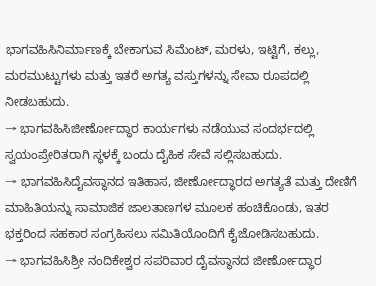ಭಾಗವಹಿಸಿನಿರ್ಮಾಣಕ್ಕೆ ಬೇಕಾಗುವ ಸಿಮೆಂಟ್, ಮರಳು, ಇಟ್ಟಿಗೆ, ಕಲ್ಲು, ಮರಮುಟ್ಟುಗಳು ಮತ್ತು ಇತರೆ ಅಗತ್ಯ ವಸ್ತುಗಳನ್ನು ಸೇವಾ ರೂಪದಲ್ಲಿ ನೀಡಬಹುದು.
→ ಭಾಗವಹಿಸಿಜೀರ್ಣೋದ್ಧಾರ ಕಾರ್ಯಗಳು ನಡೆಯುವ ಸಂದರ್ಭದಲ್ಲಿ ಸ್ವಯಂಪ್ರೇರಿತರಾಗಿ ಸ್ಥಳಕ್ಕೆ ಬಂದು ದೈಹಿಕ ಸೇವೆ ಸಲ್ಲಿಸಬಹುದು.
→ ಭಾಗವಹಿಸಿದೈವಸ್ಥಾನದ ಇತಿಹಾಸ, ಜೀರ್ಣೋದ್ಧಾರದ ಅಗತ್ಯತೆ ಮತ್ತು ದೇಣಿಗೆ ಮಾಹಿತಿಯನ್ನು ಸಾಮಾಜಿಕ ಜಾಲತಾಣಗಳ ಮೂಲಕ ಹಂಚಿಕೊಂಡು, ಇತರ ಭಕ್ತರಿಂದ ಸಹಕಾರ ಸಂಗ್ರಹಿಸಲು ಸಮಿತಿಯೊಂದಿಗೆ ಕೈಜೋಡಿಸಬಹುದು.
→ ಭಾಗವಹಿಸಿಶ್ರೀ ನಂದಿಕೇಶ್ವರ ಸಪರಿವಾರ ದೈವಸ್ಥಾನದ ಜೀರ್ಣೋದ್ಧಾರ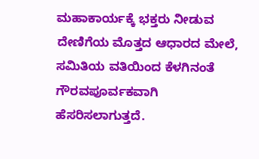ಮಹಾಕಾರ್ಯಕ್ಕೆ ಭಕ್ತರು ನೀಡುವ ದೇಣಿಗೆಯ ಮೊತ್ತದ ಆಧಾರದ ಮೇಲೆ, ಸಮಿತಿಯ ವತಿಯಿಂದ ಕೆಳಗಿನಂತೆ ಗೌರವಪೂರ್ವಕವಾಗಿ ಹೆಸರಿಸಲಾಗುತ್ತದೆ.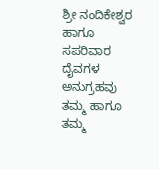ಶ್ರೀ ನಂದಿಕೇಶ್ವರ ಹಾಗೂ ಸಪರಿವಾರ ದೈವಗಳ ಅನುಗ್ರಹವು ತಮ್ಮ ಹಾಗೂ ತಮ್ಮ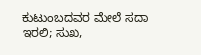ಕುಟುಂಬದವರ ಮೇಲೆ ಸದಾ ಇರಲಿ; ಸುಖ,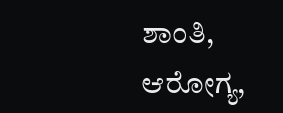ಶಾಂತಿ, ಆರೋಗ್ಯ,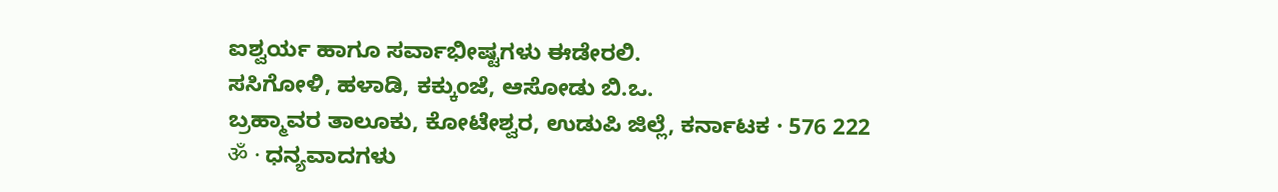ಐಶ್ವರ್ಯ ಹಾಗೂ ಸರ್ವಾಭೀಷ್ಟಗಳು ಈಡೇರಲಿ.
ಸಸಿಗೋಳಿ, ಹಳಾಡಿ, ಕಕ್ಕುಂಜೆ, ಆಸೋಡು ಬಿ.ಒ.
ಬ್ರಹ್ಮಾವರ ತಾಲೂಕು, ಕೋಟೇಶ್ವರ, ಉಡುಪಿ ಜಿಲ್ಲೆ, ಕರ್ನಾಟಕ · 576 222
ॐ · ಧನ್ಯವಾದಗಳು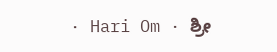· Hari Om · ಶ್ರೀ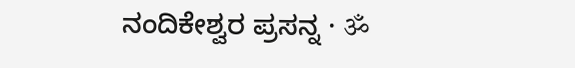ನಂದಿಕೇಶ್ವರ ಪ್ರಸನ್ನ · ॐ